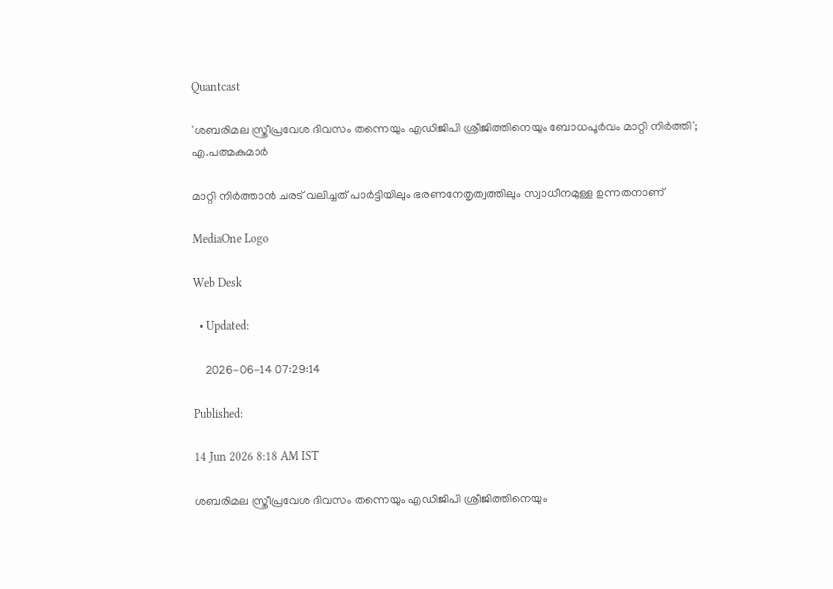Quantcast

'ശബരിമല സ്ത്രീപ്രവേശ ദിവസം തന്നെയും എഡിജിപി ശ്രീജിത്തിനെയും ബോധപൂർവം മാറ്റി നിർത്തി'; എ.പത്മകുമാര്‍

മാറ്റി നിർത്താൻ ചരട് വലിച്ചത് പാർട്ടിയിലും ഭരണനേതൃത്വത്തിലും സ്വാധീനമുള്ള ഉന്നതനാണ്

MediaOne Logo

Web Desk

  • Updated:

    2026-06-14 07:29:14

Published:

14 Jun 2026 8:18 AM IST

ശബരിമല സ്ത്രീപ്രവേശ ദിവസം തന്നെയും എഡിജിപി ശ്രീജിത്തിനെയും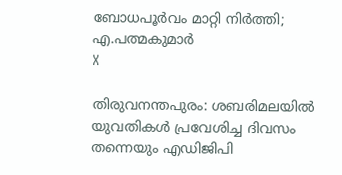ബോധപൂർവം മാറ്റി നിർത്തി; എ.പത്മകുമാര്‍
X

തിരുവനന്തപുരം: ശബരിമലയിൽ യുവതികൾ പ്രവേശിച്ച ദിവസം തന്നെയും എഡിജിപി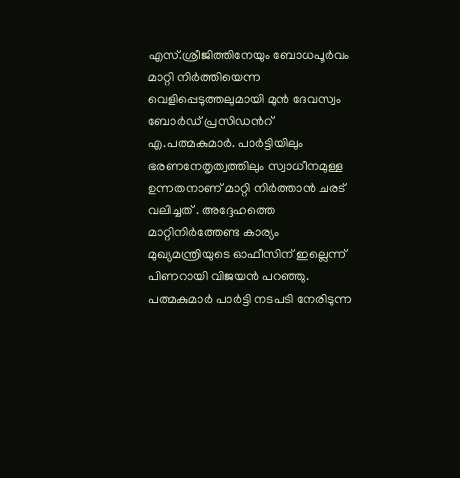എസ്.ശ്രീജിത്തിനേയും ബോധപൂർവം മാറ്റി നിർത്തിയെന്ന വെളിപ്പെടുത്തലുമായി മുൻ ദേവസ്വം ബോർഡ് പ്രസിഡന്‍റ് എ.പത്മകുമാര്‍. പാർട്ടിയിലും ഭരണനേതൃത്വത്തിലും സ്വാധീനമുള്ള ഉന്നതനാണ് മാറ്റി നിർത്താൻ ചരട് വലിച്ചത് . അദ്ദേഹത്തെ മാറ്റിനിർത്തേണ്ട കാര്യം മുഖ്യമന്ത്രിയുടെ ഓഫീസിന് ഇല്ലെന്ന് പിണറായി വിജയൻ പറഞ്ഞു. പത്മകുമാർ പാർട്ടി നടപടി നേരിടുന്ന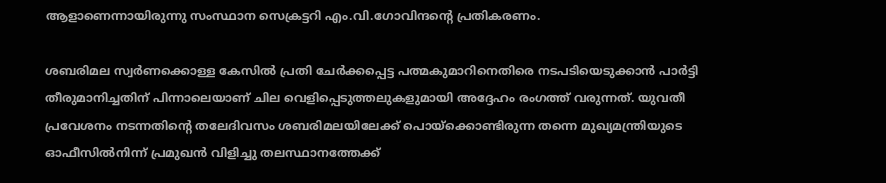ആളാണെന്നായിരുന്നു സംസ്ഥാന സെക്രട്ടറി എം.വി.ഗോവിന്ദന്‍റെ പ്രതികരണം.

ശബരിമല സ്വർണക്കൊള്ള കേസിൽ പ്രതി ചേർക്കപ്പെട്ട പത്മകുമാറിനെതിരെ നടപടിയെടുക്കാൻ പാർട്ടി തീരുമാനിച്ചതിന് പിന്നാലെയാണ് ചില വെളിപ്പെടുത്തലുകളുമായി അദ്ദേഹം രംഗത്ത് വരുന്നത്. യുവതീ പ്രവേശനം നടന്നതിന്‍റെ തലേദിവസം ശബരിമലയിലേക്ക് പൊയ്ക്കൊണ്ടിരുന്ന തന്നെ മുഖ്യമന്ത്രിയുടെ ഓഫീസിൽനിന്ന് പ്രമുഖൻ വിളിച്ചു തലസ്ഥാനത്തേക്ക്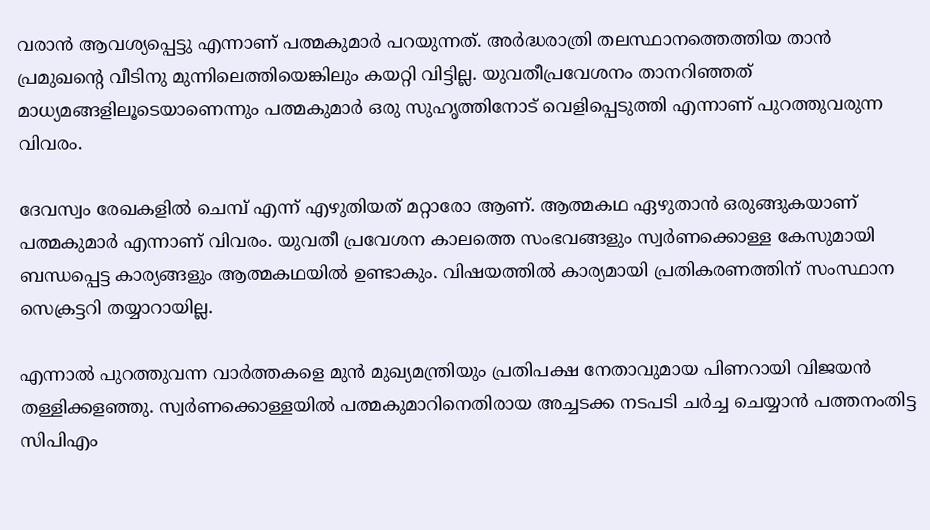വരാൻ ആവശ്യപ്പെട്ടു എന്നാണ് പത്മകുമാർ പറയുന്നത്. അർദ്ധരാത്രി തലസ്ഥാനത്തെത്തിയ താൻ പ്രമുഖന്‍റെ വീടിനു മുന്നിലെത്തിയെങ്കിലും കയറ്റി വിട്ടില്ല. യുവതീപ്രവേശനം താനറിഞ്ഞത് മാധ്യമങ്ങളിലൂടെയാണെന്നും പത്മകുമാർ ഒരു സുഹൃത്തിനോട് വെളിപ്പെടുത്തി എന്നാണ് പുറത്തുവരുന്ന വിവരം.

ദേവസ്വം രേഖകളിൽ ചെമ്പ് എന്ന് എഴുതിയത് മറ്റാരോ ആണ്. ആത്മകഥ ഏഴുതാൻ ഒരുങ്ങുകയാണ് പത്മകുമാർ എന്നാണ് വിവരം. യുവതീ പ്രവേശന കാലത്തെ സംഭവങ്ങളും സ്വർണക്കൊള്ള കേസുമായി ബന്ധപ്പെട്ട കാര്യങ്ങളും ആത്മകഥയിൽ ഉണ്ടാകും. വിഷയത്തിൽ കാര്യമായി പ്രതികരണത്തിന് സംസ്ഥാന സെക്രട്ടറി തയ്യാറായില്ല.

എന്നാൽ പുറത്തുവന്ന വാർത്തകളെ മുൻ മുഖ്യമന്ത്രിയും പ്രതിപക്ഷ നേതാവുമായ പിണറായി വിജയൻ തള്ളിക്കളഞ്ഞു. സ്വർണക്കൊള്ളയില്‍ പത്മകുമാറിനെതിരായ അച്ചടക്ക നടപടി ചർച്ച ചെയ്യാന്‍ പത്തനംതിട്ട സിപിഎം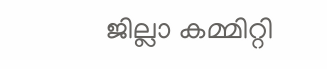ജില്ലാ കമ്മിറ്റി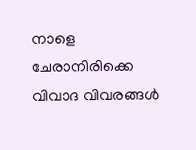നാളെ ചേരാനിരിക്കെ വിവാദ വിവരങ്ങൾ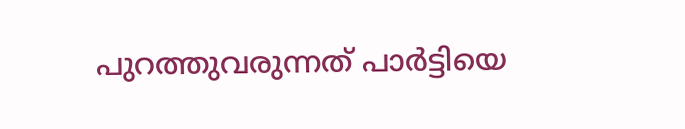പുറത്തുവരുന്നത് പാർട്ടിയെ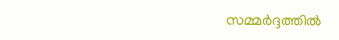സമ്മർദ്ദത്തിൽ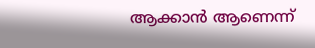ആക്കാൻ ആണെന്ന്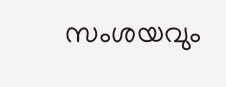സംശയവും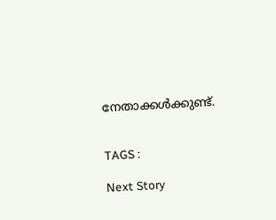നേതാക്കൾക്കുണ്ട്.


TAGS :

Next Story